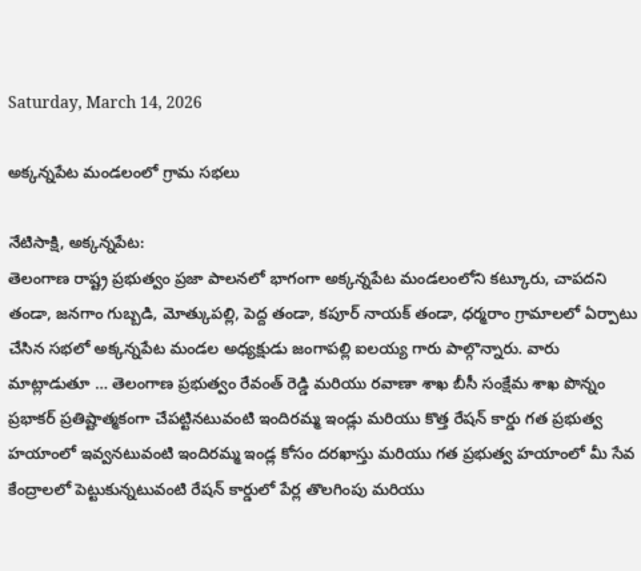Saturday, March 14, 2026

అక్కన్నపేట మండలంలో గ్రామ సభలు

నేటిసాక్షి, అక్కన్నపేట:
తెలంగాణ రాష్ట్ర ప్రభుత్వం ప్రజా పాలనలో భాగంగా అక్కన్నపేట మండలంలోని కట్కూరు, చాపదని తండా, జనగాం గుబ్బడి, మోత్కుపల్లి, పెద్ద తండా, కపూర్ నాయక్ తండా, ధర్మరాం గ్రామాలలో ఏర్పాటు చేసిన సభలో అక్కన్నపేట మండల అధ్యక్షుడు జంగాపల్లి ఐలయ్య గారు పాల్గొన్నారు. వారు మాట్లాడుతూ … తెలంగాణ ప్రభుత్వం రేవంత్ రెడ్డి మరియు రవాణా శాఖ బీసీ సంక్షేమ శాఖ పొన్నం ప్రభాకర్ ప్రతిష్టాత్మకంగా చేపట్టినటువంటి ఇందిరమ్మ ఇండ్లు మరియు కొత్త రేషన్ కార్డు గత ప్రభుత్వ హయాంలో ఇవ్వనటువంటి ఇందిరమ్మ ఇండ్ల కోసం దరఖాస్తు మరియు గత ప్రభుత్వ హయాంలో మీ సేవ కేంద్రాలలో పెట్టుకున్నటువంటి రేషన్ కార్డులో పేర్ల తొలగింపు మరియు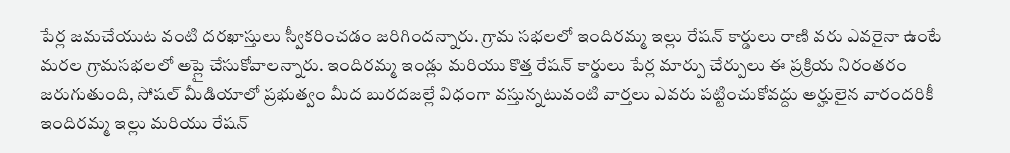పేర్ల జమచేయుట వంటి దరఖాస్తులు స్వీకరించడం జరిగిందన్నారు. గ్రామ సభలలో ఇందిరమ్మ ఇల్లు రేషన్ కార్డులు రాణి వరు ఎవరైనా ఉంటే మరల గ్రామసభలలో అప్లై చేసుకోవాలన్నారు. ఇందిరమ్మ ఇండ్లు మరియు కొత్త రేషన్ కార్డులు పేర్ల మార్పు చేర్పులు ఈ ప్రక్రియ నిరంతరం జరుగుతుంది, సోషల్ మీడియాలో ప్రభుత్వం మీద బురదజల్లే విధంగా వస్తున్నటువంటి వార్తలు ఎవరు పట్టించుకోవద్దు అర్హులైన వారందరికీ ఇందిరమ్మ ఇల్లు మరియు రేషన్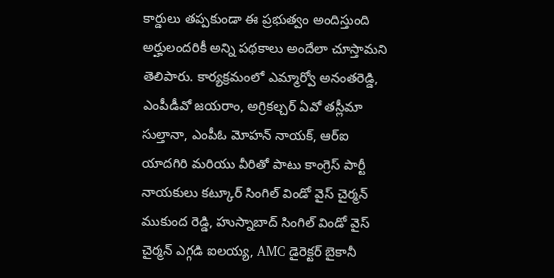కార్డులు తప్పకుండా ఈ ప్రభుత్వం అందిస్తుంది అర్హులందరికీ అన్ని పథకాలు అందేలా చూస్తామని తెలిపారు. కార్యక్రమంలో ఎమ్మార్వో అనంతరెడ్డి, ఎంపీడీవో జయరాం, అగ్రికల్చర్ ఏవో తస్లీమా సుల్తానా, ఎంపీఓ మోహన్ నాయక్, ఆర్ఐ యాదగిరి మరియు వీరితో పాటు కాంగ్రెస్ పార్టీ నాయకులు కట్కూర్ సింగిల్ విండో వైస్ చైర్మన్ ముకుంద రెడ్డి, హుస్నాబాద్ సింగిల్ విండో వైస్ చైర్మన్ ఎగ్గడి ఐలయ్య, AMC డైరెక్టర్ బైకానీ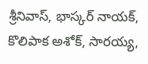శ్రీనివాస్, భాస్కర్ నాయక్, కొలిపాక అశోక్, సారయ్య,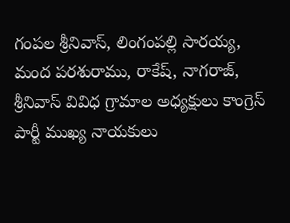గంపల శ్రీనివాస్, లింగంపల్లి సారయ్య, మంద పరశురాము, రాకేష్, నాగరాజ్, శ్రీనివాస్ వివిధ గ్రామాల అధ్యక్షులు కాంగ్రెస్ పార్టీ ముఖ్య నాయకులు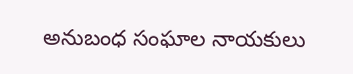అనుబంధ సంఘాల నాయకులు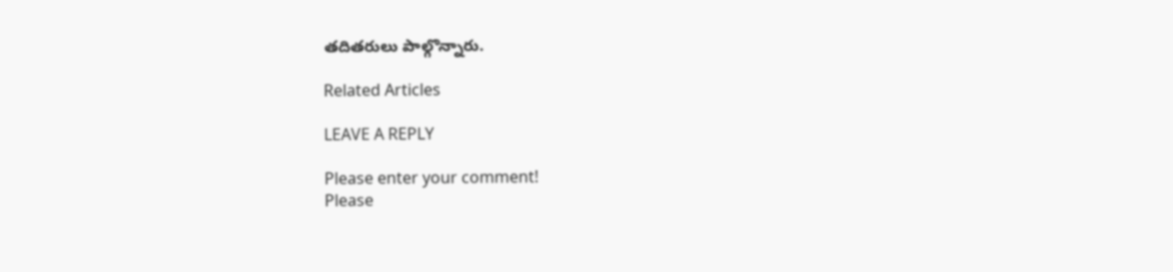తదితరులు పాల్గొన్నారు.

Related Articles

LEAVE A REPLY

Please enter your comment!
Please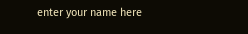enter your name here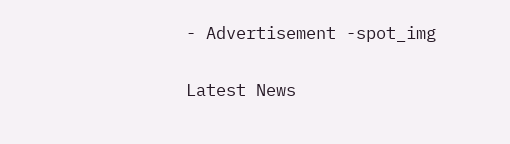- Advertisement -spot_img

Latest News